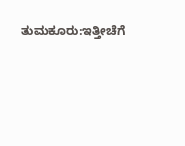ತುಮಕೂರು:ಇತ್ತೀಚೆಗೆ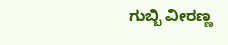ಗುಬ್ಬಿ ವೀರಣ್ಣ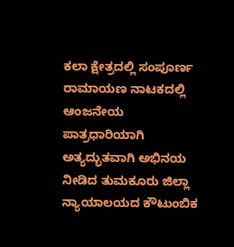ಕಲಾ ಕ್ಷೇತ್ರದಲ್ಲಿ ಸಂಪೂರ್ಣ ರಾಮಾಯಣ ನಾಟಕದಲ್ಲಿ ಆಂಜನೇಯ ಪಾತ್ರಧಾರಿಯಾಗಿ ಅತ್ಯದ್ಭುತವಾಗಿ ಅಭಿನಯ ನೀಡಿದ ತುಮಕೂರು ಜಿಲ್ಲಾ ನ್ಯಾಯಾಲಯದ ಕೌಟುಂಬಿಕ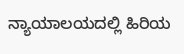ನ್ಯಾಯಾಲಯದಲ್ಲಿ ಹಿರಿಯ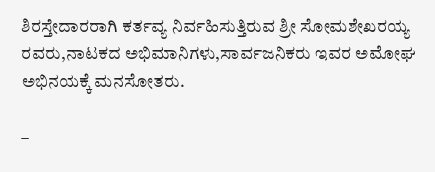ಶಿರಸ್ತೇದಾರರಾಗಿ ಕರ್ತವ್ಯ ನಿರ್ವಹಿಸುತ್ತಿರುವ ಶ್ರೀ ಸೋಮಶೇಖರಯ್ಯ ರವರು,ನಾಟಕದ ಅಭಿಮಾನಿಗಳು,ಸಾರ್ವಜನಿಕರು ಇವರ ಅಮೋಘ ಅಭಿನಯಕ್ಕೆ ಮನಸೋತರು.

–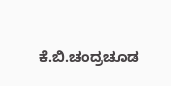ಕೆ.ಬಿ.ಚಂದ್ರಚೂಡ